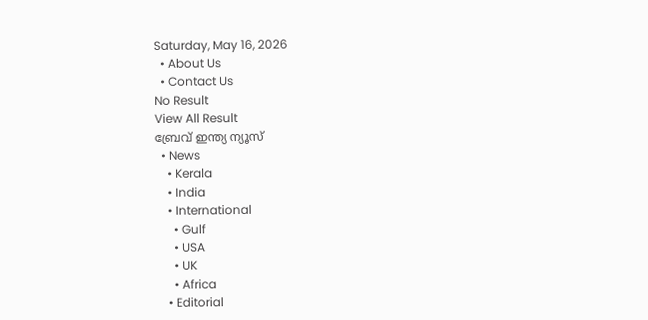Saturday, May 16, 2026
  • About Us
  • Contact Us
No Result
View All Result
ബ്രേവ് ഇന്ത്യ ന്യൂസ്
  • News
    • Kerala
    • India
    • International
      • Gulf
      • USA
      • UK
      • Africa
    • Editorial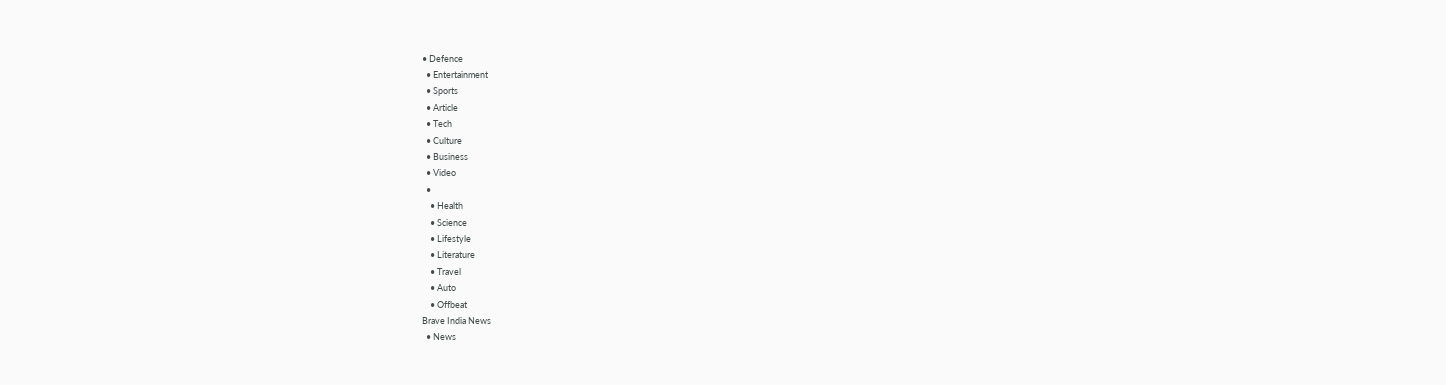• Defence
  • Entertainment
  • Sports
  • Article
  • Tech
  • Culture
  • Business
  • Video
  •
    • Health
    • Science
    • Lifestyle
    • Literature
    • Travel
    • Auto
    • Offbeat
Brave India News
  • News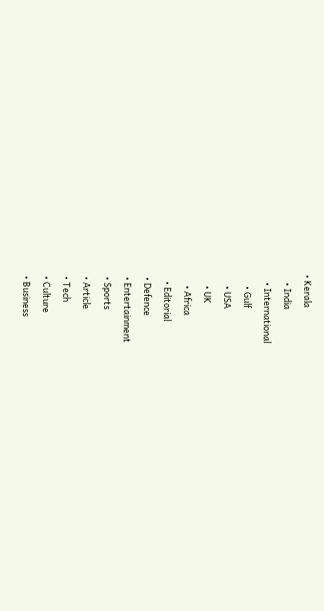• Kerala
    • India
    • International
      • Gulf
      • USA
      • UK
      • Africa
    • Editorial
  • Defence
  • Entertainment
  • Sports
  • Article
  • Tech
  • Culture
  • Business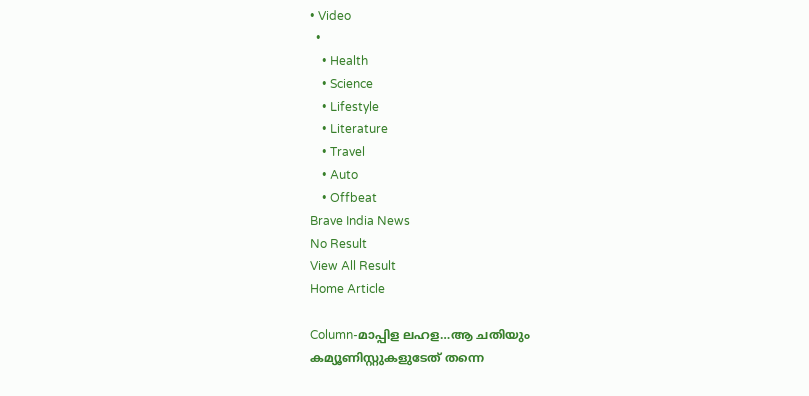• Video
  •
    • Health
    • Science
    • Lifestyle
    • Literature
    • Travel
    • Auto
    • Offbeat
Brave India News
No Result
View All Result
Home Article

Column-മാപ്പിള ലഹള…ആ ചതിയും കമ്യൂണിസ്റ്റുകളുടേത് തന്നെ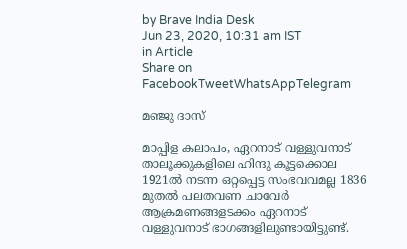by Brave India Desk
Jun 23, 2020, 10:31 am IST
in Article
Share on FacebookTweetWhatsAppTelegram

മഞ്ജു ദാസ്

മാപ്പിള കലാപം, ഏറനാട് വള്ളുവനാട് താലൂക്കുകളിലെ ഹിന്ദു കൂട്ടക്കൊല 1921ല്‍ നടന്ന ഒറ്റപ്പെട്ട സംഭവവമല്ല 1836 മുതല്‍ പലതവണ ചാവേര്‍ ആക്രമണങ്ങളടക്കം ഏറനാട് വള്ളുവനാട് ഭാഗങ്ങളിലുണ്ടായിട്ടുണ്ട്.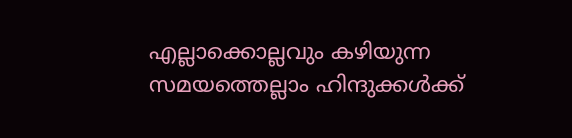എല്ലാക്കൊല്ലവും കഴിയുന്ന സമയത്തെല്ലാം ഹിന്ദുക്കള്‍ക്ക്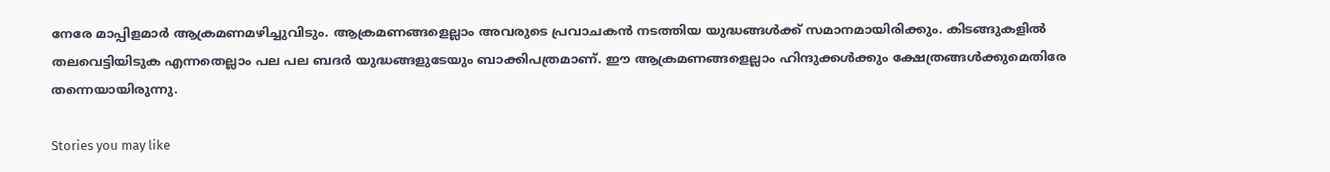നേരേ മാപ്പിളമാര്‍ ആക്രമണമഴിച്ചുവിടും. ആക്രമണങ്ങളെല്ലാം അവരുടെ പ്രവാചകന്‍ നടത്തിയ യുദ്ധങ്ങള്‍ക്ക് സമാനമായിരിക്കും. കിടങ്ങുകളില്‍ തലവെട്ടിയിടുക എന്നതെല്ലാം പല പല ബദര്‍ യുദ്ധങ്ങളുടേയും ബാക്കിപത്രമാണ്. ഈ ആക്രമണങ്ങളെല്ലാം ഹിന്ദുക്കള്‍ക്കും ക്ഷേത്രങ്ങള്‍ക്കുമെതിരേ തന്നെയായിരുന്നു.

Stories you may like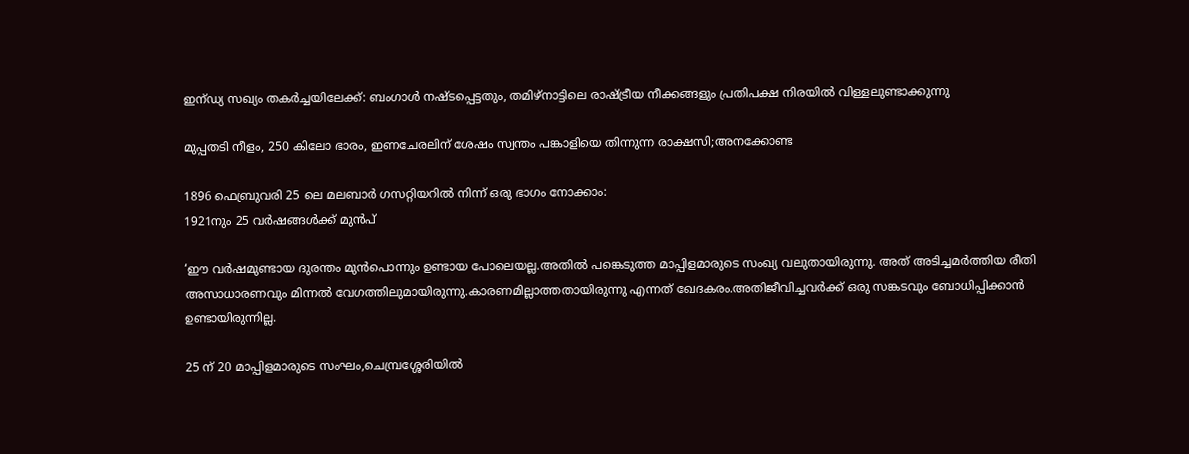ഇന്ഡ്യ സഖ്യം തകർച്ചയിലേക്ക്: ബംഗാൾ നഷ്ടപ്പെട്ടതും, തമിഴ്‌നാട്ടിലെ രാഷ്ട്രീയ നീക്കങ്ങളും പ്രതിപക്ഷ നിരയിൽ വിള്ളലുണ്ടാക്കുന്നു

മുപ്പതടി നീളം, 250 കിലോ ഭാരം, ഇണചേരലിന് ശേഷം സ്വന്തം പങ്കാളിയെ തിന്നുന്ന രാക്ഷസി;അനക്കോണ്ട

1896 ഫെബ്രുവരി 25 ലെ മലബാര്‍ ഗസറ്റിയറില്‍ നിന്ന് ഒരു ഭാഗം നോക്കാം:
1921നും 25 വര്‍ഷങ്ങള്‍ക്ക് മുന്‍പ്

‘ഈ വര്‍ഷമുണ്ടായ ദുരന്തം മുന്‍പൊന്നും ഉണ്ടായ പോലെയല്ല.അതില്‍ പങ്കെടുത്ത മാപ്പിളമാരുടെ സംഖ്യ വലുതായിരുന്നു. അത് അടിച്ചമര്‍ത്തിയ രീതി അസാധാരണവും മിന്നല്‍ വേഗത്തിലുമായിരുന്നു.കാരണമില്ലാത്തതായിരുന്നു എന്നത് ഖേദകരം.അതിജീവിച്ചവര്‍ക്ക് ഒരു സങ്കടവും ബോധിപ്പിക്കാന്‍ ഉണ്ടായിരുന്നില്ല.

25 ന് 20 മാപ്പിളമാരുടെ സംഘം,ചെമ്പ്രശ്ശേരിയില്‍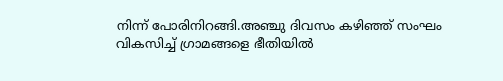നിന്ന് പോരിനിറങ്ങി.അഞ്ചു ദിവസം കഴിഞ്ഞ് സംഘം വികസിച്ച് ഗ്രാമങ്ങളെ ഭീതിയില്‍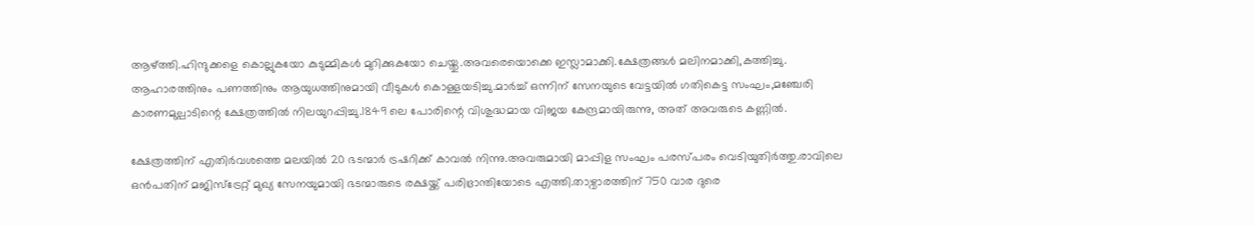ആഴ്ത്തി.ഹിന്ദുക്കളെ കൊല്ലുകയോ കുടുമ്മികള്‍ മുറിക്കുകയോ ചെയ്തു.അവരെയൊക്കെ ഇസ്ലാമാക്കി.ക്ഷേത്രങ്ങള്‍ മലിനമാക്കി,കത്തിച്ചു. ആഹാരത്തിനും പണത്തിനും ആയുധത്തിനുമായി വീടുകള്‍ കൊള്ളയടിച്ചു.മാര്‍ച്ച് ഒന്നിന് സേനയുടെ വേട്ടയില്‍ ഗതികെട്ട സംഘം,മഞ്ചേരി കാരണമുല്പാടിന്റെ ക്ഷേത്രത്തില്‍ നിലയുറപ്പിച്ചു.1849 ലെ പോരിന്റെ വിശുദ്ധമായ വിജയ കേന്ദ്രമായിരുന്നു, അത് അവരുടെ കണ്ണില്‍.

ക്ഷേത്രത്തിന് എതിര്‍വശത്തെ മലയില്‍ 20 ഭടന്മാര്‍ ട്രഷറിക്ക് കാവല്‍ നിന്നു.അവരുമായി മാപ്പിള സംഘം പരസ്പരം വെടിയുതിര്‍ത്തു.രാവിലെ ഒന്‍പതിന് മജിസ്‌ട്രേറ്റ് മുഖ്യ സേനയുമായി ഭടന്മാരുടെ രക്ഷയ്ക്ക് പരിഭ്രാന്തിയോടെ എത്തി.താഴ്വാരത്തിന് 750 വാര ദുരെ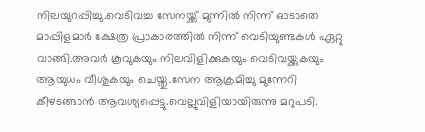നിലയുറപ്പിച്ചു.വെടിവച്ച സേനയ്ക്ക് മുന്നില്‍ നിന്ന് ഓടാതെ മാപ്പിളമാര്‍ ക്ഷേത്ര പ്രാകാരത്തില്‍ നിന്ന് വെടിയുണ്ടകള്‍ ഏറ്റു വാങ്ങി.അവര്‍ കൂവുകയും നിലവിളിക്കുകയും വെടിവയ്ക്കുകയും ആയുധം വീശുകയും ചെയ്തു.സേന ആക്രമിച്ചു മുന്നേറി കീഴടങ്ങാന്‍ ആവശ്യപ്പെട്ടു.വെല്ലുവിളിയായിരുന്നു മറുപടി.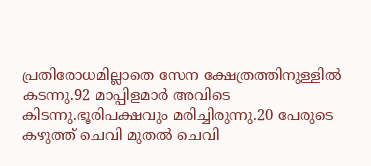പ്രതിരോധമില്ലാതെ സേന ക്ഷേത്രത്തിനുള്ളില്‍ കടന്നു.92 മാപ്പിളമാര്‍ അവിടെ കിടന്നു.ഭൂരിപക്ഷവും മരിച്ചിരുന്നു.20 പേരുടെ കഴുത്ത് ചെവി മുതല്‍ ചെവി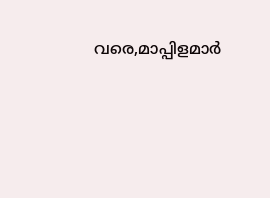വരെ,മാപ്പിളമാര്‍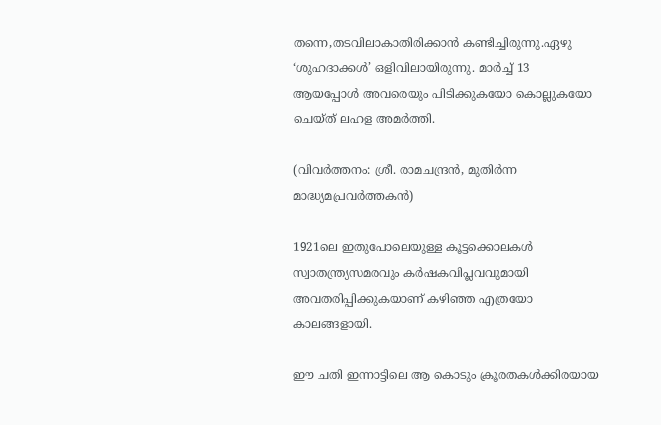തന്നെ,തടവിലാകാതിരിക്കാന്‍ കണ്ടിച്ചിരുന്നു.ഏഴു ‘ശുഹദാക്കള്‍’ ഒളിവിലായിരുന്നു. മാര്‍ച്ച് 13 ആയപ്പോള്‍ അവരെയും പിടിക്കുകയോ കൊല്ലുകയോ ചെയ്ത് ലഹള അമര്‍ത്തി.

(വിവര്‍ത്തനം: ശ്രീ. രാമചന്ദ്രന്‍, മുതിര്‍ന്ന മാദ്ധ്യമപ്രവര്‍ത്തകന്‍)

1921ലെ ഇതുപോലെയുള്ള കൂട്ടക്കൊലകള്‍ സ്വാതന്ത്ര്യസമരവും കര്‍ഷകവിപ്ലവവുമായി അവതരിപ്പിക്കുകയാണ് കഴിഞ്ഞ എത്രയോ കാലങ്ങളായി.

ഈ ചതി ഇന്നാട്ടിലെ ആ കൊടും ക്രൂരതകള്‍ക്കിരയായ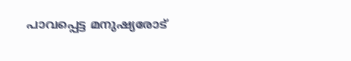പാവപ്പെട്ട മനുഷ്യരോട്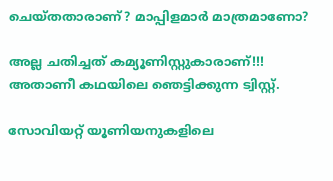ചെയ്തതാരാണ്? മാപ്പിളമാര്‍ മാത്രമാണോ?

അല്ല ചതിച്ചത് കമ്യൂണിസ്റ്റുകാരാണ്!!! അതാണീ കഥയിലെ ഞെട്ടിക്കുന്ന ട്വിസ്റ്റ്.

സോവിയറ്റ് യൂണിയനുകളിലെ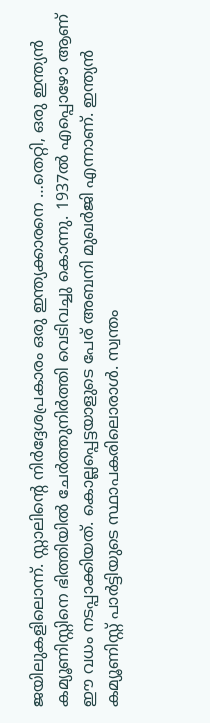ജയിലുകളിലൊന്ന്. സ്റ്റാലിന്റെ നിര്‍ദ്ദേശപ്രകാരം ഒരു ഇന്ത്യക്കാരനെ …തെറ്റി, ഒരു ഇന്ത്യന്‍ കമ്യൂണിസ്റ്റിനെ ഭിത്തിയില്‍ ചേര്‍ത്തുനിര്‍ത്തി വെടിവച്ചു കൊന്നു. 1937ല്‍ എപ്പൊഴോ ആണ് ഈ വധം നടപ്പാക്കിയത്. കൊല്ലപ്പെട്ടയാളുടെ പേര് അബനി മുഖര്‍ജി എന്നാണ്. ഇന്ത്യന്‍ കമ്യൂണിസ്റ്റ് പാര്‍ട്ടിയുടെ സ്ഥാപകരിലൊരാള്‍. സ്വന്തം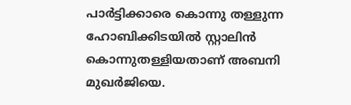പാര്‍ട്ടിക്കാരെ കൊന്നു തള്ളുന്ന ഹോബിക്കിടയില്‍ സ്റ്റാലിന്‍ കൊന്നുതള്ളിയതാണ് അബനി മുഖര്‍ജിയെ.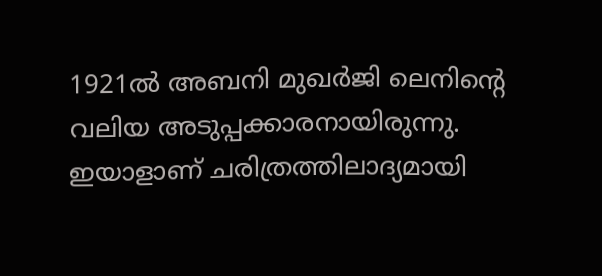1921ല്‍ അബനി മുഖര്‍ജി ലെനിന്റെ വലിയ അടുപ്പക്കാരനായിരുന്നു. ഇയാളാണ് ചരിത്രത്തിലാദ്യമായി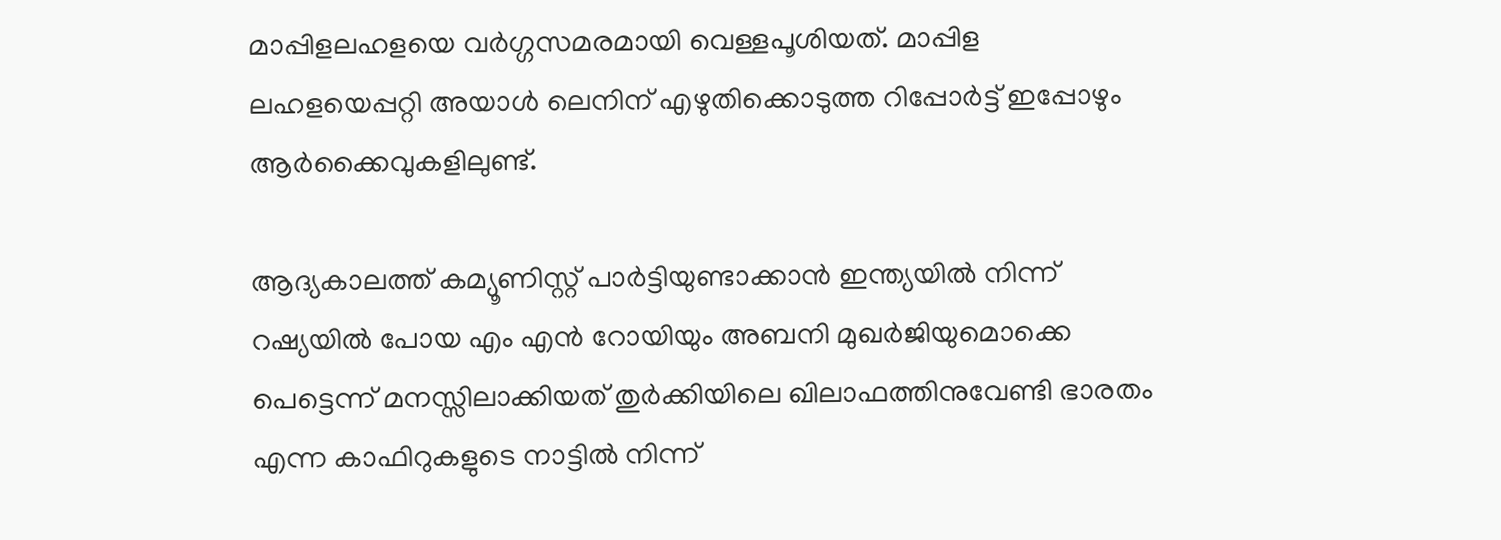മാപ്പിളലഹളയെ വര്‍ഗ്ഗസമരമായി വെള്ളപൂശിയത്. മാപ്പിള ലഹളയെപ്പറ്റി അയാള്‍ ലെനിന് എഴുതിക്കൊടുത്ത റിപ്പോര്‍ട്ട് ഇപ്പോഴും ആര്‍ക്കൈവുകളിലുണ്ട്.

ആദ്യകാലത്ത് കമ്യൂണിസ്റ്റ് പാര്‍ട്ടിയുണ്ടാക്കാന്‍ ഇന്ത്യയില്‍ നിന്ന് റഷ്യയില്‍ പോയ എം എന്‍ റോയിയും അബനി മുഖര്‍ജിയുമൊക്കെ പെട്ടെന്ന് മനസ്സിലാക്കിയത് തുര്‍ക്കിയിലെ ഖിലാഫത്തിനുവേണ്ടി ഭാരതം എന്ന കാഫിറുകളുടെ നാട്ടില്‍ നിന്ന്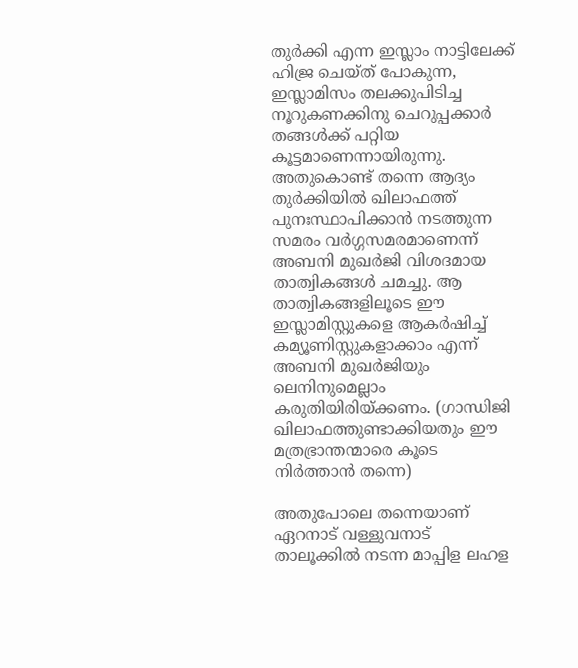തുര്‍ക്കി എന്ന ഇസ്ലാം നാട്ടിലേക്ക് ഹിജ്ര ചെയ്ത് പോകുന്ന, ഇസ്ലാമിസം തലക്കുപിടിച്ച നൂറുകണക്കിനു ചെറുപ്പക്കാര്‍ തങ്ങള്‍ക്ക് പറ്റിയ കൂട്ടമാണെന്നായിരുന്നു. അതുകൊണ്ട് തന്നെ ആദ്യം തുര്‍ക്കിയില്‍ ഖിലാഫത്ത് പുനഃസ്ഥാപിക്കാന്‍ നടത്തുന്ന സമരം വര്‍ഗ്ഗസമരമാണെന്ന് അബനി മുഖര്‍ജി വിശദമായ താത്വികങ്ങള്‍ ചമച്ചു. ആ താത്വികങ്ങളിലൂടെ ഈ ഇസ്ലാമിസ്റ്റുകളെ ആകര്‍ഷിച്ച് കമ്യൂണിസ്റ്റുകളാക്കാം എന്ന് അബനി മുഖര്‍ജിയും ലെനിനുമെല്ലാം കരുതിയിരിയ്ക്കണം. (ഗാന്ധിജി ഖിലാഫത്തുണ്ടാക്കിയതും ഈ മത്രഭ്രാന്തന്മാരെ കൂടെ നിര്‍ത്താന്‍ തന്നെ)

അതുപോലെ തന്നെയാണ് ഏറനാട് വള്ളുവനാട് താലൂക്കില്‍ നടന്ന മാപ്പിള ലഹള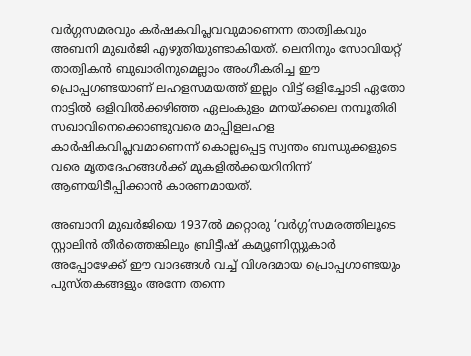വര്‍ഗ്ഗസമരവും കര്‍ഷകവിപ്ലവവുമാണെന്ന താത്വികവും അബനി മുഖര്‍ജി എഴുതിയുണ്ടാകിയത്. ലെനിനും സോവിയറ്റ് താത്വികന്‍ ബുഖാരിനുമെല്ലാം അംഗീകരിച്ച ഈ പ്രൊപ്പഗണ്ടയാണ് ലഹളസമയത്ത് ഇല്ലം വിട്ട് ഒളിച്ചോടി ഏതോ നാട്ടില്‍ ഒളിവില്‍ക്കഴിഞ്ഞ ഏലംകുളം മനയ്ക്കലെ നമ്പൂതിരി സഖാവിനെക്കൊണ്ടുവരെ മാപ്പിളലഹള കാര്‍ഷികവിപ്ലവമാണെന്ന് കൊല്ലപ്പെട്ട സ്വന്തം ബന്ധുക്കളുടെ വരെ മൃതദേഹങ്ങള്‍ക്ക് മുകളില്‍ക്കയറിനിന്ന് ആണയിടീപ്പിക്കാന്‍ കാരണമായത്.

അബാനി മുഖര്‍ജിയെ 1937ല്‍ മറ്റൊരു ‘വര്‍ഗ്ഗ’സമരത്തിലൂടെ സ്റ്റാലിന്‍ തീര്‍ത്തെങ്കിലും ബ്രിട്ടീഷ് കമ്യൂണിസ്റ്റുകാര്‍ അപ്പോഴേക്ക് ഈ വാദങ്ങള്‍ വച്ച് വിശദമായ പ്രൊപ്പഗാണ്ടയും പുസ്തകങ്ങളും അന്നേ തന്നെ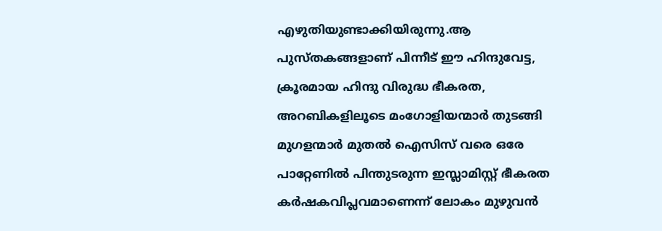എഴുതിയുണ്ടാക്കിയിരുന്നു.ആ പുസ്തകങ്ങളാണ് പിന്നീട് ഈ ഹിന്ദുവേട്ട, ക്രൂരമായ ഹിന്ദു വിരുദ്ധ ഭീകരത, അറബികളിലൂടെ മംഗോളിയന്മാര്‍ തുടങ്ങി മുഗളന്മാര്‍ മുതല്‍ ഐസിസ് വരെ ഒരേ പാറ്റേണില്‍ പിന്തുടരുന്ന ഇസ്ലാമിസ്റ്റ് ഭീകരത കര്‍ഷകവിപ്ലവമാണെന്ന് ലോകം മുഴുവന്‍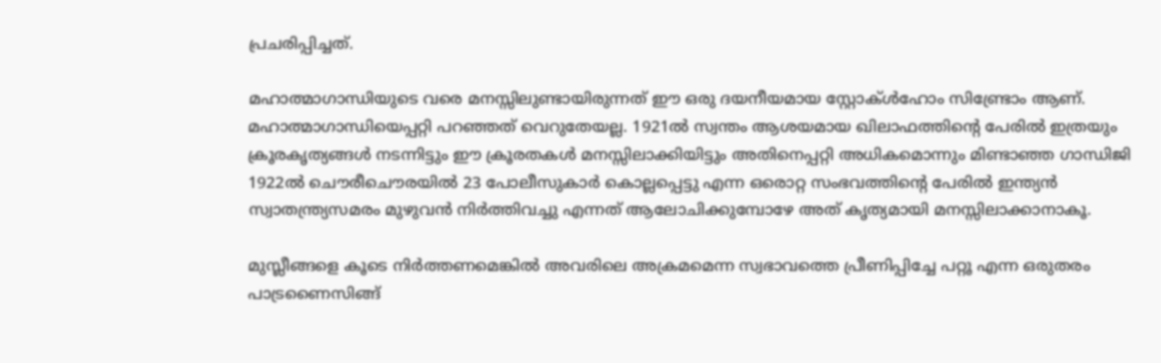പ്രചരിപ്പിച്ചത്.

മഹാത്മാഗാന്ധിയുടെ വരെ മനസ്സിലുണ്ടായിരുന്നത് ഈ ഒരു ദയനീയമായ സ്റ്റോക്ള്‍ഹോം സിണ്ട്രോം ആണ്. മഹാത്മാഗാന്ധിയെപ്പറ്റി പറഞ്ഞത് വെറുതേയല്ല. 1921ല്‍ സ്വന്തം ആശയമായ ഖിലാഫത്തിന്റെ പേരില്‍ ഇത്രയും ക്രൂരകൃത്യങ്ങള്‍ നടന്നിട്ടും ഈ ക്രൂരതകള്‍ മനസ്സിലാക്കിയിട്ടും അതിനെപ്പറ്റി അധികമൊന്നും മിണ്ടാഞ്ഞ ഗാന്ധിജി 1922ല്‍ ചൌരീചൌരയില്‍ 23 പോലീസുകാര്‍ കൊല്ലപ്പെട്ടു എന്ന ഒരൊറ്റ സംഭവത്തിന്റെ പേരില്‍ ഇന്ത്യന്‍ സ്വാതന്ത്ര്യസമരം മുഴുവന്‍ നിര്‍ത്തിവച്ചു എന്നത് ആലോചിക്കുമ്പോഴേ അത് കൃത്യമായി മനസ്സിലാക്കാനാകൂ.

മുസ്ലീങ്ങളെ കൂടെ നിര്‍ത്തണമെങ്കില്‍ അവരിലെ അക്രമമെന്ന സ്വഭാവത്തെ പ്രീണിപ്പിച്ചേ പറ്റൂ എന്ന ഒരുതരം പാട്രണൈസിങ്ങ്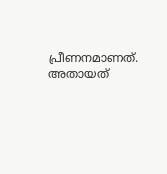പ്രീണനമാണത്. അതായത്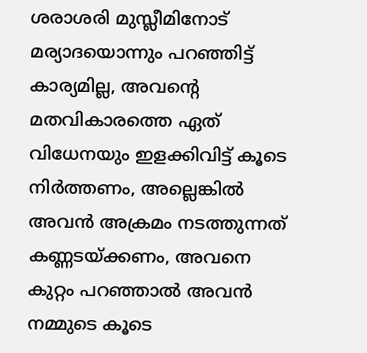ശരാശരി മുസ്ലീമിനോട് മര്യാദയൊന്നും പറഞ്ഞിട്ട് കാര്യമില്ല, അവന്റെ മതവികാരത്തെ ഏത് വിധേനയും ഇളക്കിവിട്ട് കൂടെ നിര്‍ത്തണം, അല്ലെങ്കില്‍ അവന്‍ അക്രമം നടത്തുന്നത് കണ്ണടയ്ക്കണം, അവനെ കുറ്റം പറഞ്ഞാല്‍ അവന്‍ നമ്മുടെ കൂടെ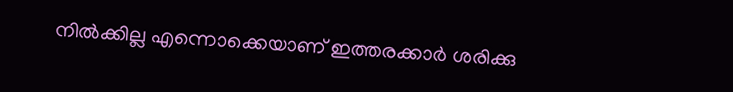നില്‍ക്കില്ല എന്നൊക്കെയാണ് ഇത്തരക്കാര്‍ ശരിക്കു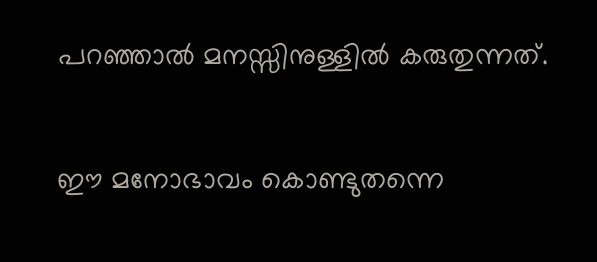പറഞ്ഞാല്‍ മനസ്സിനുള്ളില്‍ കരുതുന്നത്.

ഈ മനോഭാവം കൊണ്ടുതന്നെ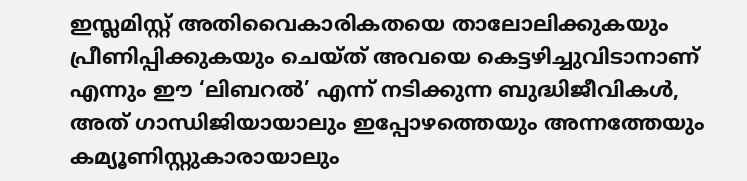ഇസ്ലമിസ്റ്റ് അതിവൈകാരികതയെ താലോലിക്കുകയും പ്രീണിപ്പിക്കുകയും ചെയ്ത് അവയെ കെട്ടഴിച്ചുവിടാനാണ് എന്നും ഈ ‘ലിബറല്‍’ എന്ന് നടിക്കുന്ന ബുദ്ധിജീവികള്‍, അത് ഗാന്ധിജിയായാലും ഇപ്പോഴത്തെയും അന്നത്തേയും കമ്യൂണിസ്റ്റുകാരായാലും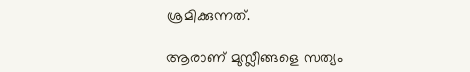ശ്രമിക്കുന്നത്.

ആരാണ് മുസ്ലീങ്ങളെ സത്യം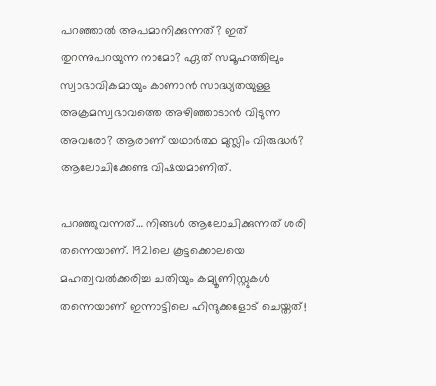പറഞ്ഞാല്‍ അപമാനിക്കുന്നത്? ഇത് തുറന്നുപറയുന്ന നാമോ? ഏത് സമൂഹത്തിലും സ്വാഭാവികമായും കാണാന്‍ സാദ്ധ്യതയുള്ള അക്രമസ്വഭാവത്തെ അഴിഞ്ഞാടാന്‍ വിടുന്ന അവരോ? ആരാണ് യഥാര്‍ത്ഥ മുസ്ലിം വിരുദ്ധര്‍? ആലോചിക്കേണ്ട വിഷയമാണിത്.

പറഞ്ഞുവന്നത്… നിങ്ങള്‍ ആലോചിക്കുന്നത് ശരി തന്നെയാണ്. 1921ലെ കൂട്ടക്കൊലയെ മഹത്വവല്‍ക്കരിച്ച ചതിയും കമ്യൂണിസ്റ്റുകള്‍ തന്നെയാണ് ഇന്നാട്ടിലെ ഹിന്ദുക്കളോട് ചെയ്തത്!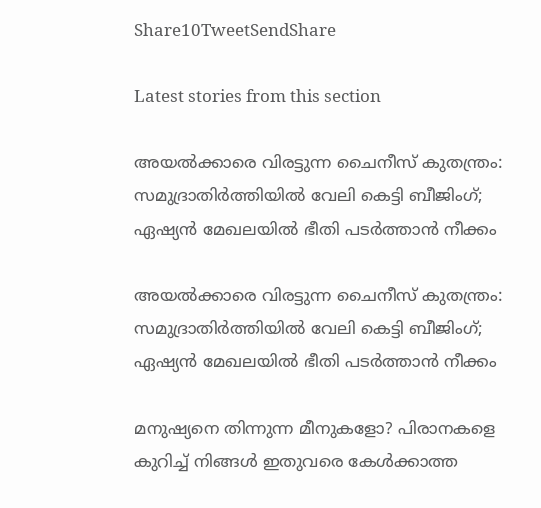Share10TweetSendShare

Latest stories from this section

അയൽക്കാരെ വിരട്ടുന്ന ചൈനീസ് കുതന്ത്രം: സമുദ്രാതിർത്തിയിൽ വേലി കെട്ടി ബീജിംഗ്; ഏഷ്യൻ മേഖലയിൽ ഭീതി പടർത്താൻ നീക്കം

അയൽക്കാരെ വിരട്ടുന്ന ചൈനീസ് കുതന്ത്രം: സമുദ്രാതിർത്തിയിൽ വേലി കെട്ടി ബീജിംഗ്; ഏഷ്യൻ മേഖലയിൽ ഭീതി പടർത്താൻ നീക്കം

മനുഷ്യനെ തിന്നുന്ന മീനുകളോ? പിരാനകളെ കുറിച്ച് നിങ്ങൾ ഇതുവരെ കേൾക്കാത്ത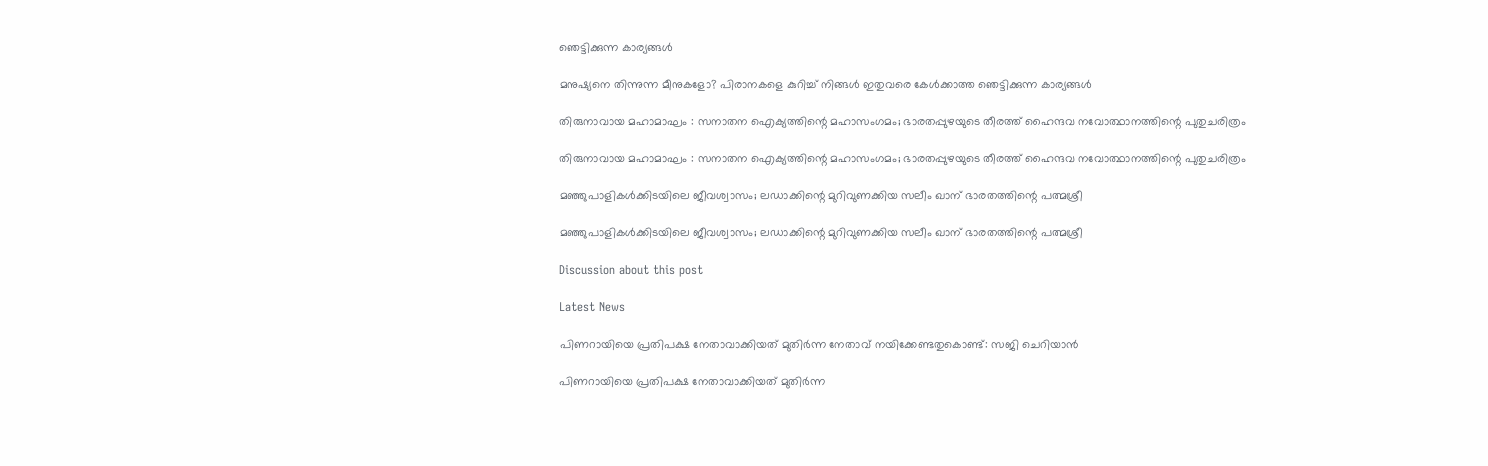ഞെട്ടിക്കുന്ന കാര്യങ്ങൾ

മനുഷ്യനെ തിന്നുന്ന മീനുകളോ? പിരാനകളെ കുറിച്ച് നിങ്ങൾ ഇതുവരെ കേൾക്കാത്ത ഞെട്ടിക്കുന്ന കാര്യങ്ങൾ

തിരുനാവായ മഹാമാഘം : സനാതന ഐക്യത്തിന്റെ മഹാസംഗമം; ഭാരതപ്പുഴയുടെ തീരത്ത് ഹൈന്ദവ നവോത്ഥാനത്തിന്റെ പുതുചരിത്രം

തിരുനാവായ മഹാമാഘം : സനാതന ഐക്യത്തിന്റെ മഹാസംഗമം; ഭാരതപ്പുഴയുടെ തീരത്ത് ഹൈന്ദവ നവോത്ഥാനത്തിന്റെ പുതുചരിത്രം

മഞ്ഞുപാളികൾക്കിടയിലെ ജീവശ്വാസം; ലഡാക്കിന്റെ മുറിവുണക്കിയ സലീം ഖാന് ഭാരതത്തിന്റെ പത്മശ്രീ

മഞ്ഞുപാളികൾക്കിടയിലെ ജീവശ്വാസം; ലഡാക്കിന്റെ മുറിവുണക്കിയ സലീം ഖാന് ഭാരതത്തിന്റെ പത്മശ്രീ

Discussion about this post

Latest News

പിണറായിയെ പ്രതിപക്ഷ നേതാവാക്കിയത് മുതിർന്ന നേതാവ് നയിക്കേണ്ടതുകൊണ്ട്: സജി ചെറിയാൻ

പിണറായിയെ പ്രതിപക്ഷ നേതാവാക്കിയത് മുതിർന്ന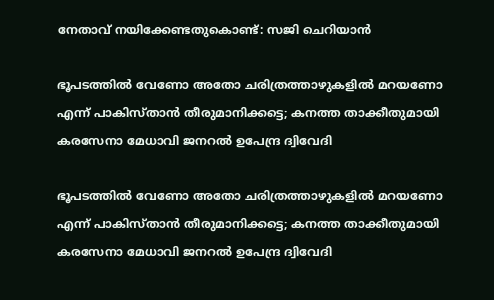നേതാവ് നയിക്കേണ്ടതുകൊണ്ട്: സജി ചെറിയാൻ

ഭൂപടത്തിൽ വേണോ അതോ ചരിത്രത്താഴുകളിൽ മറയണോ എന്ന് പാകിസ്താൻ തീരുമാനിക്കട്ടെ; കനത്ത താക്കീതുമായി കരസേനാ മേധാവി ജനറൽ ഉപേന്ദ്ര ദ്വിവേദി

ഭൂപടത്തിൽ വേണോ അതോ ചരിത്രത്താഴുകളിൽ മറയണോ എന്ന് പാകിസ്താൻ തീരുമാനിക്കട്ടെ; കനത്ത താക്കീതുമായി കരസേനാ മേധാവി ജനറൽ ഉപേന്ദ്ര ദ്വിവേദി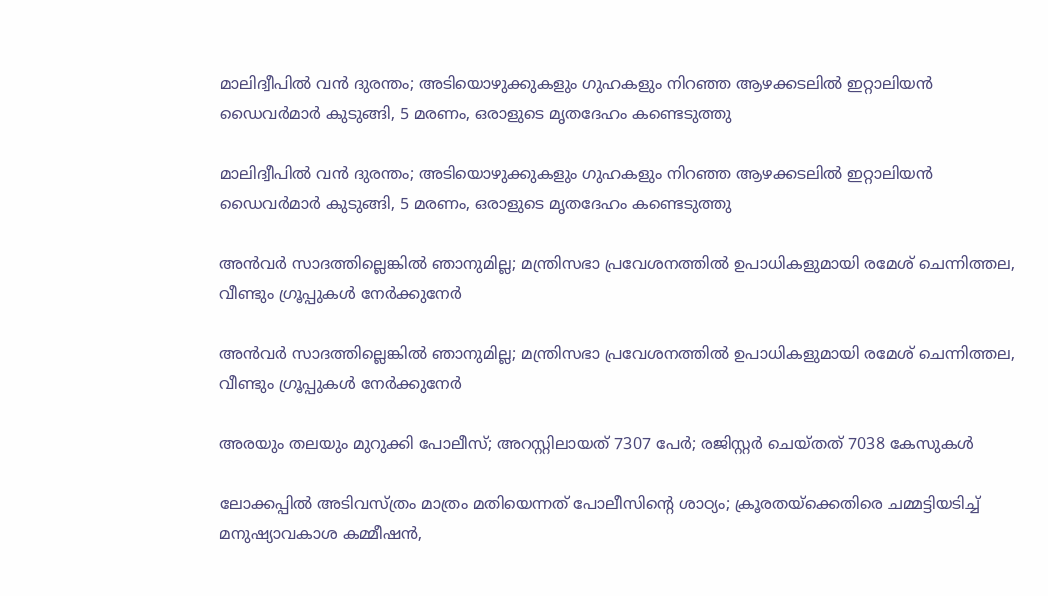മാലിദ്വീപിൽ വൻ ദുരന്തം; അടിയൊഴുക്കുകളും ഗുഹകളും നിറഞ്ഞ ആഴക്കടലിൽ ഇറ്റാലിയൻ ഡൈവർമാർ കുടുങ്ങി, 5 മരണം, ഒരാളുടെ മൃതദേഹം കണ്ടെടുത്തു

മാലിദ്വീപിൽ വൻ ദുരന്തം; അടിയൊഴുക്കുകളും ഗുഹകളും നിറഞ്ഞ ആഴക്കടലിൽ ഇറ്റാലിയൻ ഡൈവർമാർ കുടുങ്ങി, 5 മരണം, ഒരാളുടെ മൃതദേഹം കണ്ടെടുത്തു

അൻവർ സാദത്തില്ലെങ്കിൽ ഞാനുമില്ല; മന്ത്രിസഭാ പ്രവേശനത്തിൽ ഉപാധികളുമായി രമേശ് ചെന്നിത്തല, വീണ്ടും ഗ്രൂപ്പുകൾ നേർക്കുനേർ

അൻവർ സാദത്തില്ലെങ്കിൽ ഞാനുമില്ല; മന്ത്രിസഭാ പ്രവേശനത്തിൽ ഉപാധികളുമായി രമേശ് ചെന്നിത്തല, വീണ്ടും ഗ്രൂപ്പുകൾ നേർക്കുനേർ

അരയും തലയും മുറുക്കി പോലീസ്; അറസ്റ്റിലായത് 7307 പേർ; രജിസ്റ്റർ ചെയ്തത് 7038 കേസുകൾ

ലോക്കപ്പിൽ അടിവസ്ത്രം മാത്രം മതിയെന്നത് പോലീസിന്റെ ശാഠ്യം; ക്രൂരതയ്‌ക്കെതിരെ ചമ്മട്ടിയടിച്ച് മനുഷ്യാവകാശ കമ്മീഷൻ,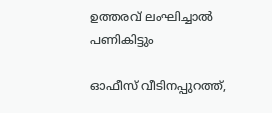ഉത്തരവ് ലംഘിച്ചാൽ പണികിട്ടും

ഓഫീസ് വീടിനപ്പുറത്ത്,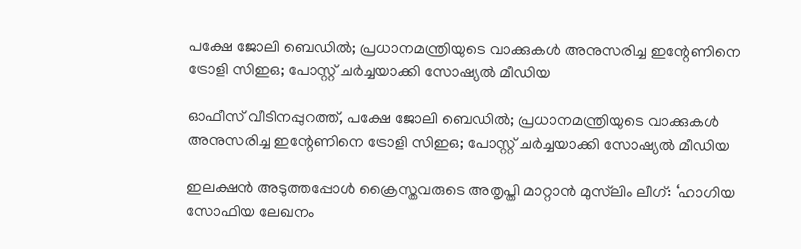പക്ഷേ ജോലി ബെഡിൽ; പ്രധാനമന്ത്രിയുടെ വാക്കുകൾ അനുസരിച്ച ഇന്റേണിനെ ട്രോളി സിഇഒ; പോസ്റ്റ് ചർച്ചയാക്കി സോഷ്യൽ മീഡിയ

ഓഫീസ് വീടിനപ്പുറത്ത്, പക്ഷേ ജോലി ബെഡിൽ; പ്രധാനമന്ത്രിയുടെ വാക്കുകൾ അനുസരിച്ച ഇന്റേണിനെ ട്രോളി സിഇഒ; പോസ്റ്റ് ചർച്ചയാക്കി സോഷ്യൽ മീഡിയ

ഇലക്ഷൻ അടുത്തപ്പോൾ ക്രൈസ്തവരുടെ അതൃപ്തി മാറ്റാൻ മുസ്‍ലിം ലീഗ്: ‘ഹാഗിയ സോഫിയ ലേഖനം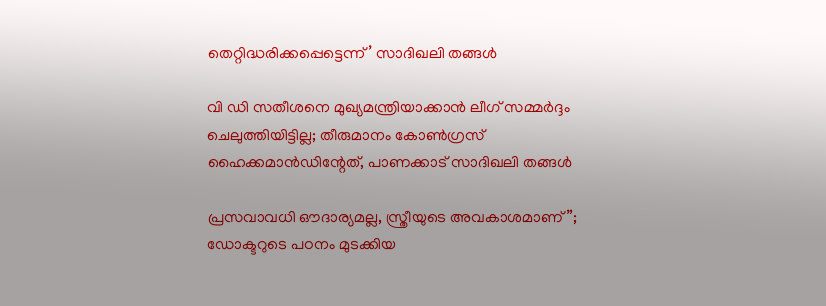തെറ്റിദ്ധരിക്കപ്പെട്ടെന്ന്’ സാദിഖലി തങ്ങൾ

വി ഡി സതീശനെ മുഖ്യമന്ത്രിയാക്കാൻ ലീഗ് സമ്മർദ്ദം ചെലുത്തിയിട്ടില്ല; തീരുമാനം കോൺഗ്രസ് ഹൈക്കമാൻഡിന്റേത്, പാണക്കാട് സാദിഖലി തങ്ങൾ

പ്രസവാവധി ഔദാര്യമല്ല, സ്ത്രീയുടെ അവകാശമാണ്”; ഡോക്ടറുടെ പഠനം മുടക്കിയ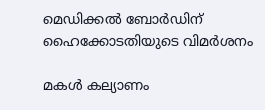മെഡിക്കൽ ബോർഡിന് ഹൈക്കോടതിയുടെ വിമർശനം

മകൾ കല്യാണം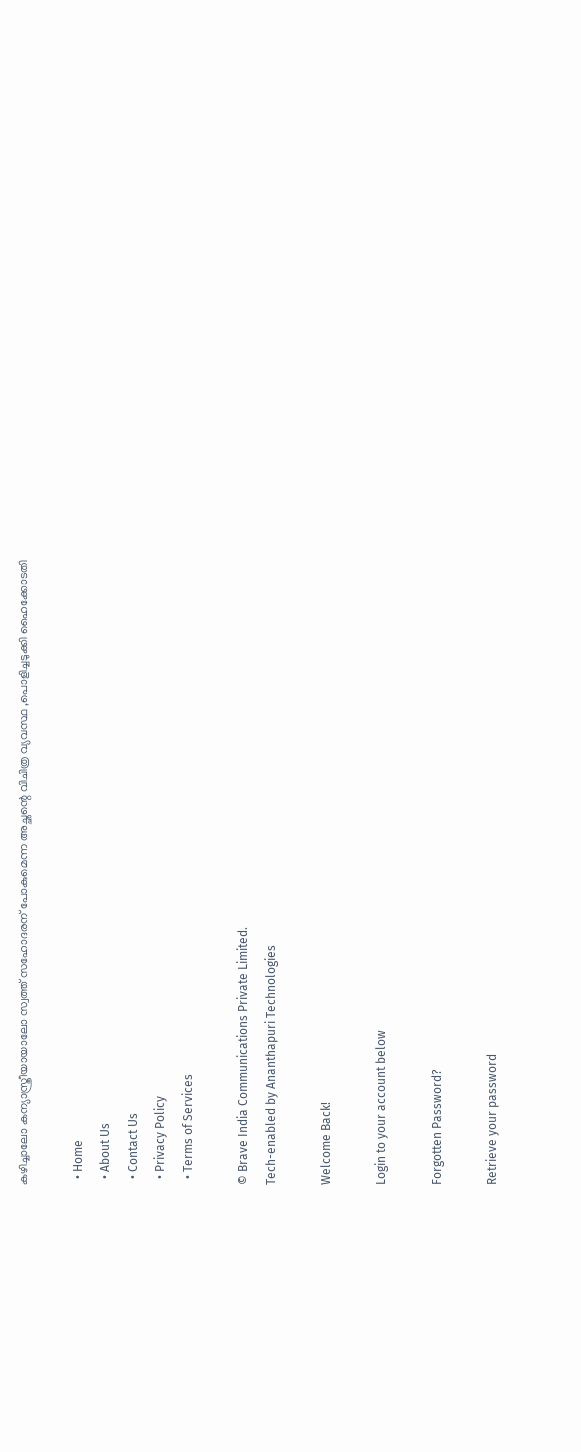കഴിച്ചാലോ കന്യാസ്ത്രീയായാലോ സ്വത്ത് സഹോദരന് പോകുമെന്ന അച്ഛന്റെ വിചിത്ര വ്യവസ്ഥ ,പൊളിച്ചടുക്കി ഹൈക്കോടതി

  • Home
  • About Us
  • Contact Us
  • Privacy Policy
  • Terms of Services

© Brave India Communications Private Limited.
Tech-enabled by Ananthapuri Technologies

Welcome Back!

Login to your account below

Forgotten Password?

Retrieve your password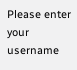Please enter your username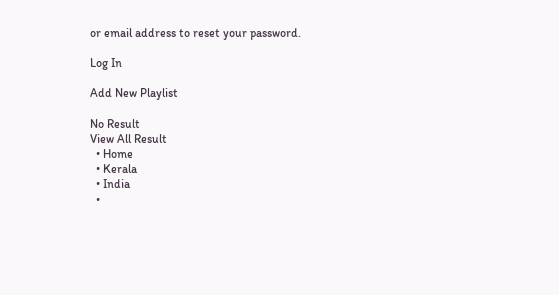or email address to reset your password.

Log In

Add New Playlist

No Result
View All Result
  • Home
  • Kerala
  • India
  •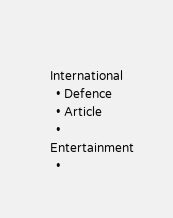International
  • Defence
  • Article
  • Entertainment
  •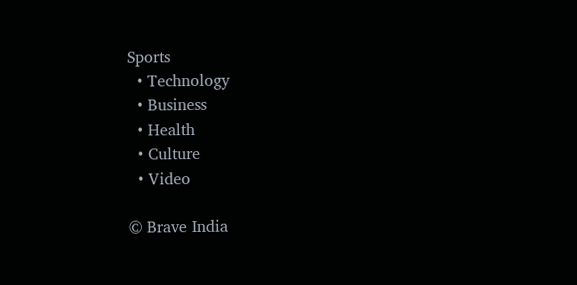Sports
  • Technology
  • Business
  • Health
  • Culture
  • Video

© Brave India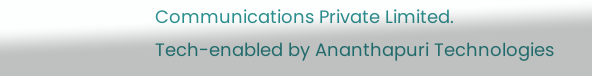Communications Private Limited.
Tech-enabled by Ananthapuri Technologies